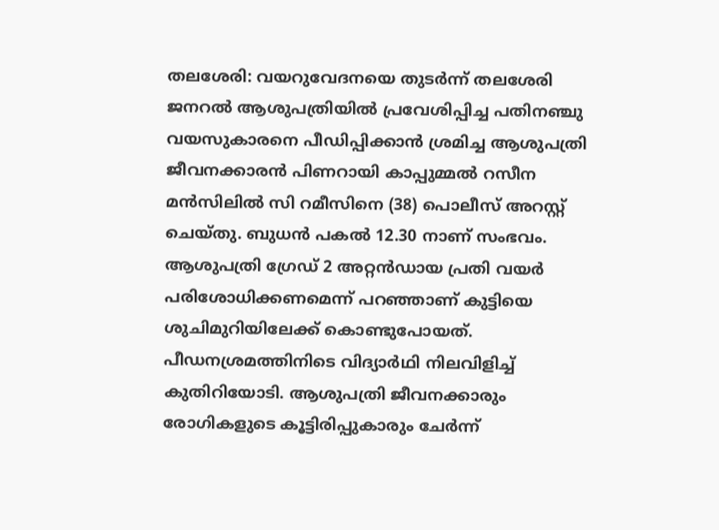തലശേരി: വയറുവേദനയെ തുടർന്ന് തലശേരി ജനറൽ ആശുപത്രിയിൽ പ്രവേശിപ്പിച്ച പതിനഞ്ചു വയസുകാരനെ പീഡിപ്പിക്കാൻ ശ്രമിച്ച ആശുപത്രി ജീവനക്കാരൻ പിണറായി കാപ്പുമ്മൽ റസീന മൻസിലിൽ സി റമീസിനെ (38) പൊലീസ് അറസ്റ്റ് ചെയ്തു. ബുധൻ പകൽ 12.30 നാണ് സംഭവം. ആശുപത്രി ഗ്രേഡ് 2 അറ്റൻഡായ പ്രതി വയർ പരിശോധിക്കണമെന്ന് പറഞ്ഞാണ് കുട്ടിയെ ശുചിമുറിയിലേക്ക് കൊണ്ടുപോയത്. പീഡനശ്രമത്തിനിടെ വിദ്യാർഥി നിലവിളിച്ച് കുതിറിയോടി. ആശുപത്രി ജീവനക്കാരും രോഗികളുടെ കൂട്ടിരിപ്പുകാരും ചേർന്ന്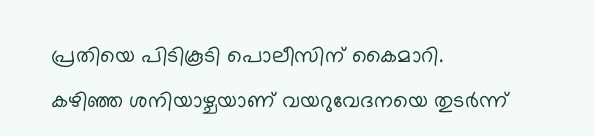പ്രതിയെ പിടികൂടി പൊലീസിന് കൈമാറി.
കഴിഞ്ഞ ശനിയാഴ്ചയാണ് വയറുവേദനയെ തുടർന്ന്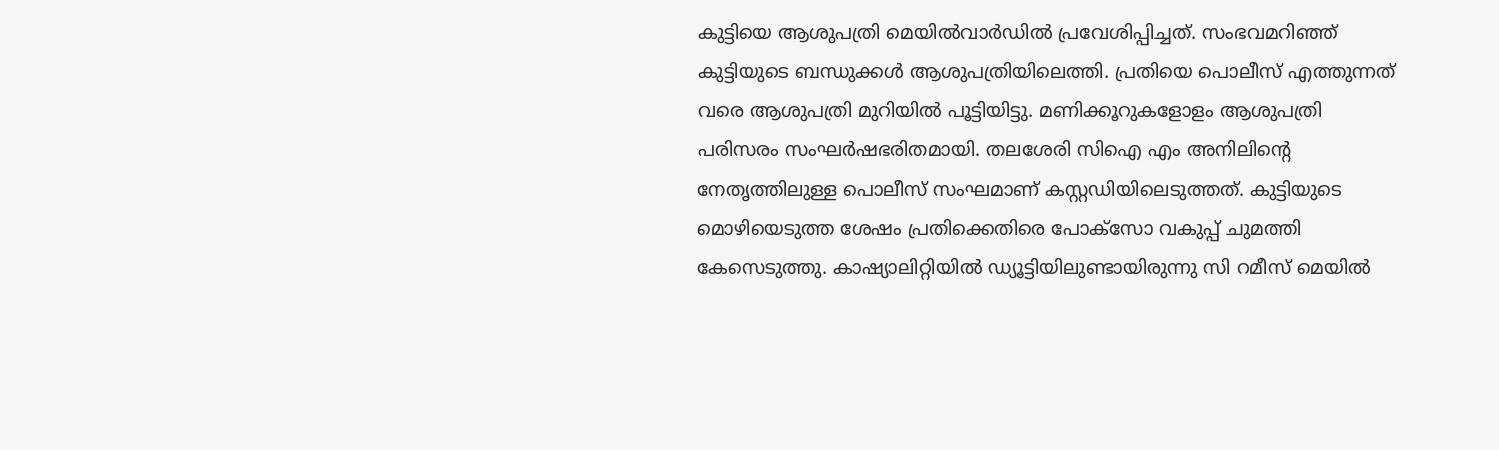കുട്ടിയെ ആശുപത്രി മെയിൽവാർഡിൽ പ്രവേശിപ്പിച്ചത്. സംഭവമറിഞ്ഞ് കുട്ടിയുടെ ബന്ധുക്കൾ ആശുപത്രിയിലെത്തി. പ്രതിയെ പൊലീസ് എത്തുന്നത് വരെ ആശുപത്രി മുറിയിൽ പൂട്ടിയിട്ടു. മണിക്കൂറുകളോളം ആശുപത്രി പരിസരം സംഘർഷഭരിതമായി. തലശേരി സിഐ എം അനിലിന്റെ നേതൃത്തിലുള്ള പൊലീസ് സംഘമാണ് കസ്റ്റഡിയിലെടുത്തത്. കുട്ടിയുടെ മൊഴിയെടുത്ത ശേഷം പ്രതിക്കെതിരെ പോക്സോ വകുപ്പ് ചുമത്തി കേസെടുത്തു. കാഷ്യാലിറ്റിയിൽ ഡ്യൂട്ടിയിലുണ്ടായിരുന്നു സി റമീസ് മെയിൽ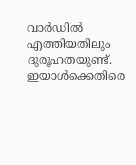വാർഡിൽ എത്തിയതിലും ദുരൂഹതയുണ്ട്. ഇയാൾക്കെതിരെ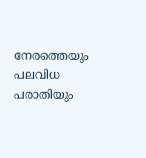നേരത്തെയും പലവിധ പരാതിയും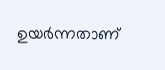ഉയർന്നതാണ്